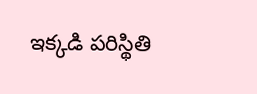ఇక్కడి పరిస్థితి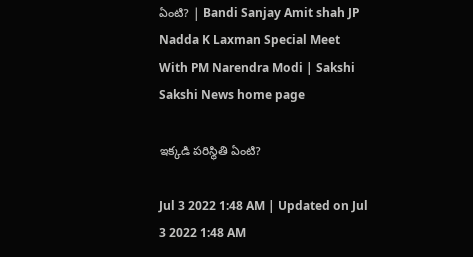ఏంటి? | Bandi Sanjay Amit shah JP Nadda K Laxman Special Meet With PM Narendra Modi | Sakshi
Sakshi News home page

ఇక్కడి పరిస్థితి ఏంటి?

Jul 3 2022 1:48 AM | Updated on Jul 3 2022 1:48 AM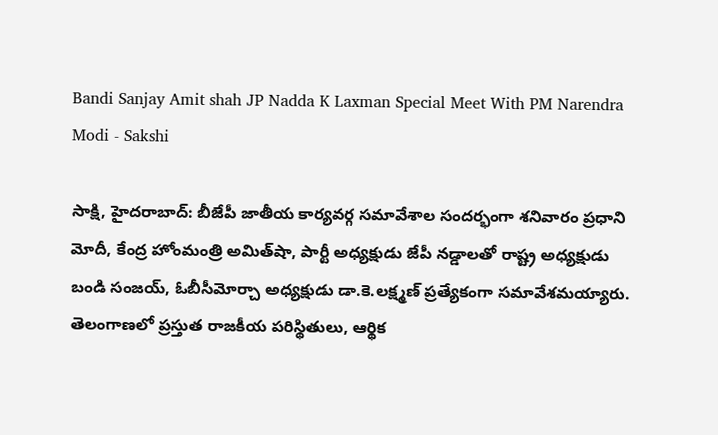Bandi Sanjay Amit shah JP Nadda K Laxman Special Meet With PM Narendra Modi - Sakshi

సాక్షి, హైదరాబాద్‌: బీజేపీ జాతీయ కార్యవర్గ సమావేశాల సందర్భంగా శనివారం ప్రధాని మోదీ, కేంద్ర హోంమంత్రి అమిత్‌షా, పార్టీ అధ్యక్షుడు జేపీ నడ్డాలతో రాష్ట్ర అధ్యక్షుడు బండి సంజయ్, ఓబీసీమోర్చా అధ్యక్షుడు డా.కె.లక్ష్మణ్‌ ప్రత్యేకంగా సమావేశమయ్యారు. తెలంగాణలో ప్రస్తుత రాజకీయ పరిస్థితులు, ఆర్థిక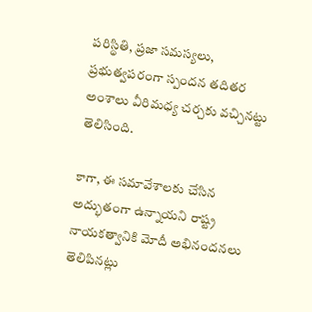పరిస్థితి, ప్రజా సమస్యలు, ప్రభుత్వపరంగా స్పందన తదితర అంశాలు వీరిమధ్య చర్చకు వచ్చినట్టు తెలిసింది.

కాగా, ఈ సమావేశాలకు చేసిన అద్భుతంగా ఉన్నాయని రాష్ట్ర నాయకత్వానికి మోదీ అభినందనలు తెలిపినట్లు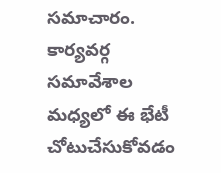సమాచారం. కార్యవర్గ సమావేశాల మధ్యలో ఈ భేటీ చోటుచేసుకోవడం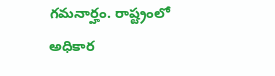గమనార్హం. రాష్ట్రంలో అధికార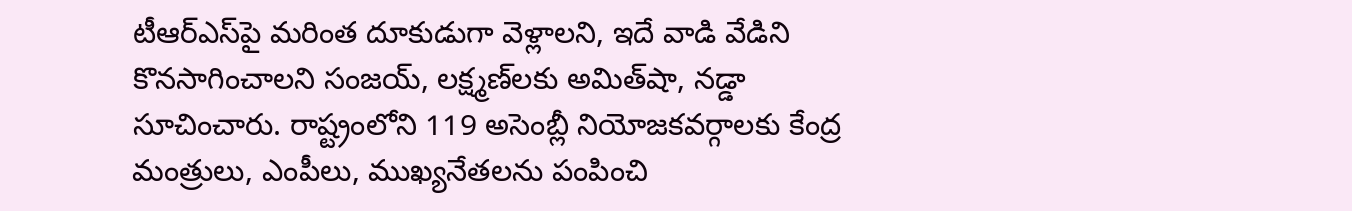టీఆర్‌ఎస్‌పై మరింత దూకుడుగా వెళ్లాలని, ఇదే వాడి వేడిని కొనసాగించాలని సంజయ్, లక్ష్మణ్‌లకు అమిత్‌షా, నడ్డా సూచించారు. రాష్ట్రంలోని 119 అసెంబ్లీ నియోజకవర్గాలకు కేంద్ర మంత్రులు, ఎంపీలు, ముఖ్యనేతలను పంపించి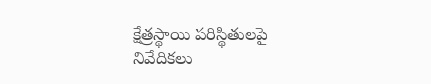క్షేత్రస్థాయి పరిస్థితులపై నివేదికలు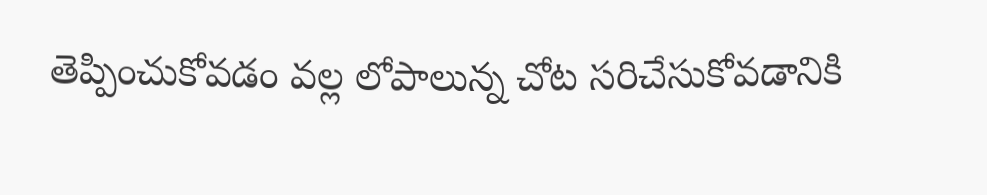తెప్పించుకోవడం వల్ల లోపాలున్న చోట సరిచేసుకోవడానికి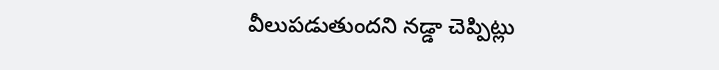వీలుపడుతుందని నడ్డా చెప్పిట్లు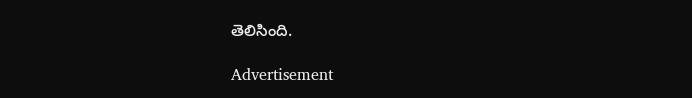తెలిసింది.

Advertisement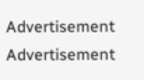Advertisement
Advertisement